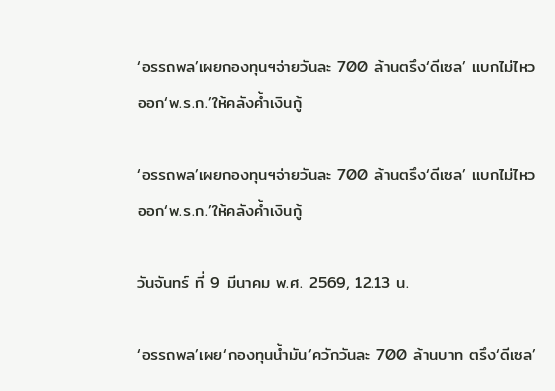‘อรรถพล’เผยกองทุนฯจ่ายวันละ 700 ล้านตรึง‘ดีเซล’ แบกไม่ไหวออก‘พ.ร.ก.’ให้คลังค้ำเงินกู้

‘อรรถพล’เผยกองทุนฯจ่ายวันละ 700 ล้านตรึง‘ดีเซล’ แบกไม่ไหวออก‘พ.ร.ก.’ให้คลังค้ำเงินกู้

วันจันทร์ ที่ 9 มีนาคม พ.ศ. 2569, 12.13 น.

‘อรรถพล’เผย‘กองทุนน้ำมัน’ควักวันละ 700 ล้านบาท ตรึง‘ดีเซล’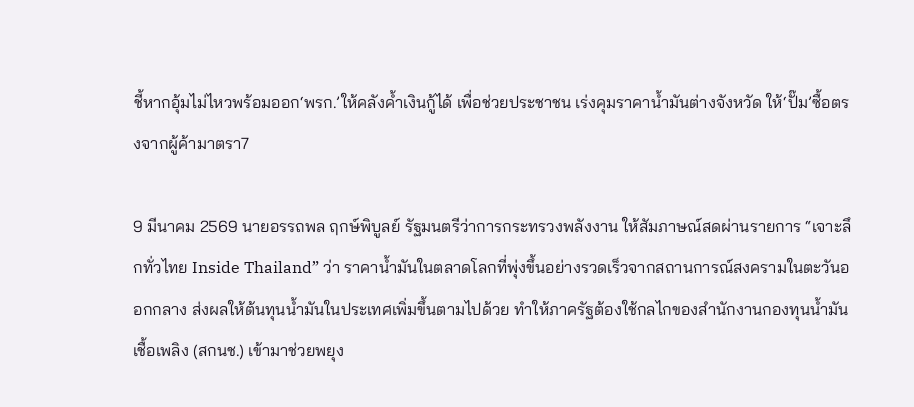ชี้หากอุ้มไม่ไหวพร้อมออก‘พรก.’ให้คลังค้ำเงินกู้ได้ เพื่อช่วยประชาชน เร่งคุมราคาน้ำมันต่างจังหวัด ให้‘ปั๊ม’ซื้อตรงจากผู้ค้ามาตรา7

9 มีนาคม 2569 นายอรรถพล ฤกษ์พิบูลย์ รัฐมนตรีว่าการกระทรวงพลังงาน ให้สัมภาษณ์สดผ่านรายการ “เจาะลึกทั่วไทย Inside Thailand” ว่า ราคาน้ำมันในตลาดโลกที่พุ่งขึ้นอย่างรวดเร็วจากสถานการณ์สงครามในตะวันออกกลาง ส่งผลให้ต้นทุนน้ำมันในประเทศเพิ่มขึ้นตามไปด้วย ทำให้ภาครัฐต้องใช้กลไกของสำนักงานกองทุนน้ำมันเชื้อเพลิง (สกนช.) เข้ามาช่วยพยุง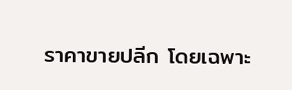ราคาขายปลีก โดยเฉพาะ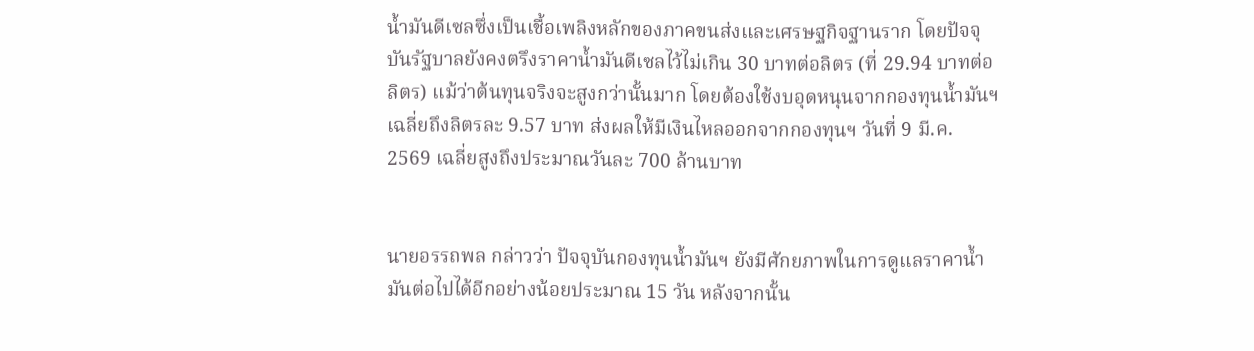น้ำมันดีเซลซึ่งเป็นเชื้อเพลิงหลักของภาคขนส่งและเศรษฐกิจฐานราก โดยปัจจุบันรัฐบาลยังคงตรึงราคาน้ำมันดีเซลไว้ไม่เกิน 30 บาทต่อลิตร (ที่ 29.94 บาทต่อลิตร) แม้ว่าต้นทุนจริงจะสูงกว่านั้นมาก โดยต้องใช้งบอุดหนุนจากกองทุนน้ำมันฯ เฉลี่ยถึงลิตรละ 9.57 บาท ส่งผลให้มีเงินไหลออกจากกองทุนฯ วันที่ 9 มี.ค. 2569 เฉลี่ยสูงถึงประมาณวันละ 700 ล้านบาท


นายอรรถพล กล่าวว่า ปัจจุบันกองทุนน้ำมันฯ ยังมีศักยภาพในการดูแลราคาน้ำมันต่อไปได้อีกอย่างน้อยประมาณ 15 วัน หลังจากนั้น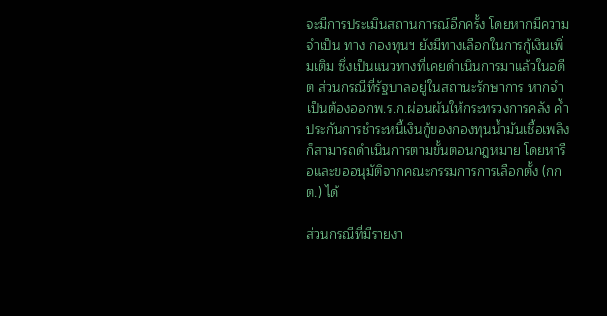จะมีการประเมินสถานการณ์อีกครั้ง โดยหากมีความจำเป็น ทาง กองทุนฯ ยังมีทางเลือกในการกู้เงินเพิ่มเติม ซึ่งเป็นแนวทางที่เคยดำเนินการมาแล้วในอดีต ส่วนกรณีที่รัฐบาลอยู่ในสถานะรักษาการ หากจำเป็นต้องออกพ.ร.ก.ผ่อนผันให้กระทรวงการคลัง ค้ำประกันการชำระหนี้เงินกู้ของกองทุนน้ำมันเชื้อเพลิง ก็สามารถดำเนินการตามขั้นตอนกฎหมาย โดยหารือและขออนุมัติจากคณะกรรมการการเลือกตั้ง (กกต.) ได้

ส่วนกรณีที่มีรายงา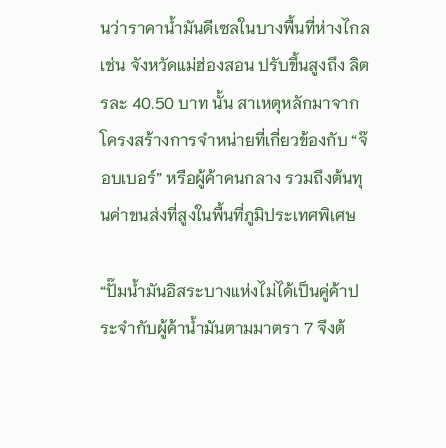นว่าราคาน้ำมันดีเซลในบางพื้นที่ห่างไกล เช่น จังหวัดแม่ฮ่องสอน ปรับขึ้นสูงถึง ลิตรละ 40.50 บาท นั้น สาเหตุหลักมาจากโครงสร้างการจำหน่ายที่เกี่ยวข้องกับ “จ๊อบเบอร์” หรือผู้ค้าคนกลาง รวมถึงต้นทุนค่าขนส่งที่สูงในพื้นที่ภูมิประเทศพิเศษ

“ปั๊มน้ำมันอิสระบางแห่งไม่ได้เป็นคู่ค้าประจำกับผู้ค้าน้ำมันตามมาตรา 7 จึงต้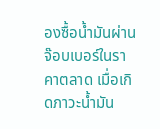องซื้อน้ำมันผ่านจ๊อบเบอร์ในราคาตลาด เมื่อเกิดภาวะน้ำมัน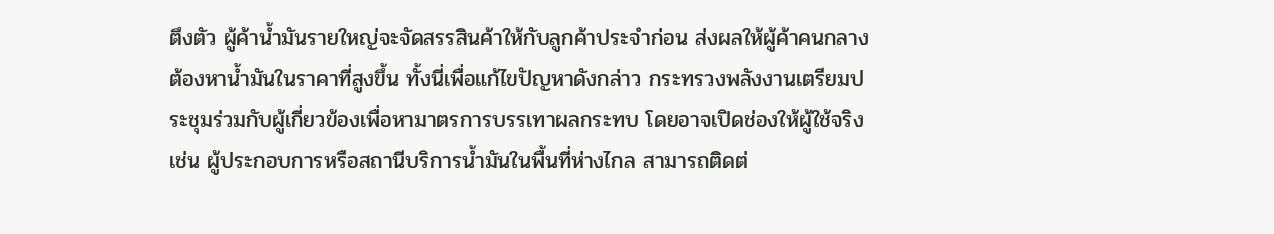ตึงตัว ผู้ค้าน้ำมันรายใหญ่จะจัดสรรสินค้าให้กับลูกค้าประจำก่อน ส่งผลให้ผู้ค้าคนกลางต้องหาน้ำมันในราคาที่สูงขึ้น ทั้งนี่เพื่อแก้ไขปัญหาดังกล่าว กระทรวงพลังงานเตรียมประชุมร่วมกับผู้เกี่ยวข้องเพื่อหามาตรการบรรเทาผลกระทบ โดยอาจเปิดช่องให้ผู้ใช้จริง เช่น ผู้ประกอบการหรือสถานีบริการน้ำมันในพื้นที่ห่างไกล สามารถติดต่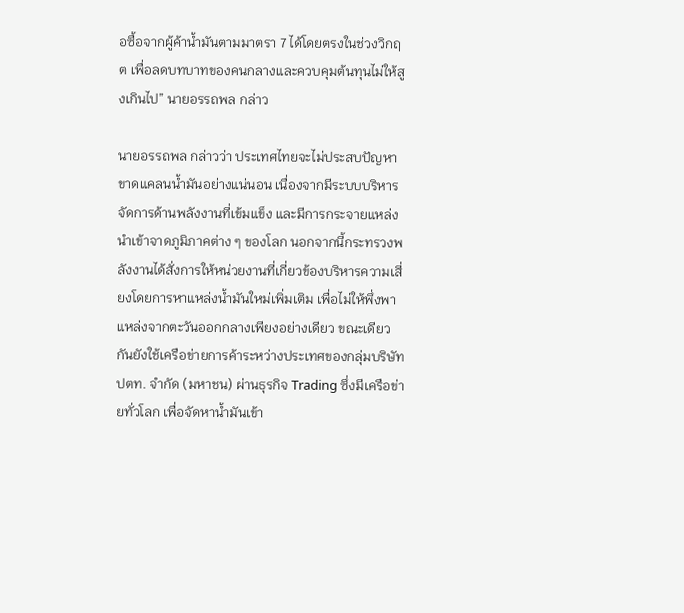อซื้อจากผู้ค้าน้ำมันตามมาตรา 7 ได้โดยตรงในช่วงวิกฤต เพื่อลดบทบาทของคนกลางและควบคุมต้นทุนไม่ให้สูงเกินไป” นายอรรถพล กล่าว

นายอรรถพล กล่าวว่า ประเทศไทยจะไม่ประสบปัญหาขาดแคลนน้ำมันอย่างแน่นอน เนื่องจากมีระบบบริหารจัดการด้านพลังงานที่เข้มแข็ง และมีการกระจายแหล่งนำเข้าจาดภูมิภาคต่าง ๆ ของโลก นอกจากนี้กระทรวงพลังงานได้สั่งการให้หน่วยงานที่เกี่ยวข้องบริหารความเสี่ยงโดยการหาแหล่งน้ำมันใหม่เพิ่มเติม เพื่อไม่ให้พึ่งพาแหล่งจากตะวันออกกลางเพียงอย่างเดียว ขณะเดียวกันยังใช้เครือข่ายการค้าระหว่างประเทศของกลุ่มบริษัท ปตท. จำกัด (มหาชน) ผ่านธุรกิจ Trading ซึ่งมีเครือข่ายทั่วโลก เพื่อจัดหาน้ำมันเข้า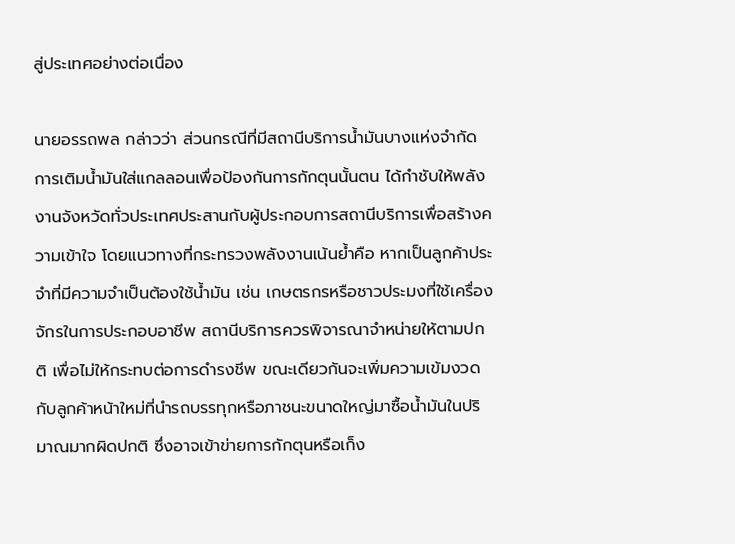สู่ประเทศอย่างต่อเนื่อง

นายอรรถพล กล่าวว่า ส่วนกรณีที่มีสถานีบริการน้ำมันบางแห่งจำกัดการเติมน้ำมันใส่แกลลอนเพื่อป้องกันการกักตุนนั้นตน ได้กำชับให้พลังงานจังหวัดทั่วประเทศประสานกับผู้ประกอบการสถานีบริการเพื่อสร้างความเข้าใจ โดยแนวทางที่กระทรวงพลังงานเน้นย้ำคือ หากเป็นลูกค้าประจำที่มีความจำเป็นต้องใช้น้ำมัน เช่น เกษตรกรหรือชาวประมงที่ใช้เครื่องจักรในการประกอบอาชีพ สถานีบริการควรพิจารณาจำหน่ายให้ตามปกติ เพื่อไม่ให้กระทบต่อการดำรงชีพ ขณะเดียวกันจะเพิ่มความเข้มงวดกับลูกค้าหน้าใหม่ที่นำรถบรรทุกหรือภาชนะขนาดใหญ่มาซื้อน้ำมันในปริมาณมากผิดปกติ ซึ่งอาจเข้าข่ายการกักตุนหรือเก็ง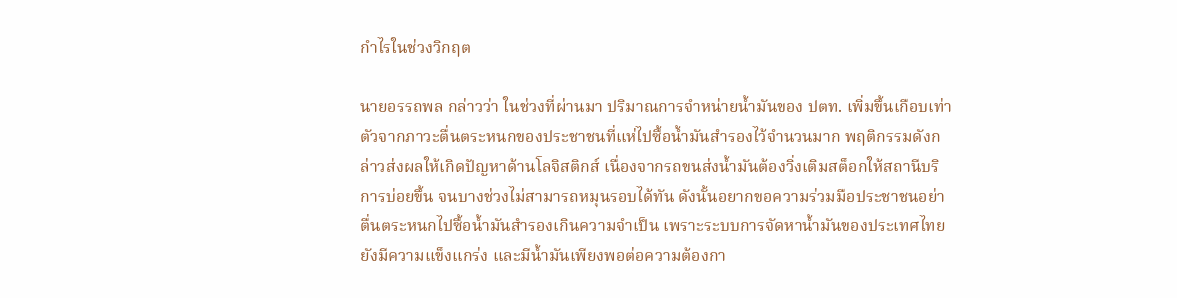กำไรในช่วงวิกฤต

นายอรรถพล กล่าวว่า ในช่วงที่ผ่านมา ปริมาณการจำหน่ายน้ำมันของ ปตท. เพิ่มขึ้นเกือบเท่าตัวจากภาวะตื่นตระหนกของประชาชนที่แห่ไปซื้อน้ำมันสำรองไว้จำนวนมาก พฤติกรรมดังกล่าวส่งผลให้เกิดปัญหาด้านโลจิสติกส์ เนื่องจากรถขนส่งน้ำมันต้องวิ่งเติมสต็อกให้สถานีบริการบ่อยขึ้น จนบางช่วงไม่สามารถหมุนรอบได้ทัน ดังนั้นอยากขอความร่วมมือประชาชนอย่าตื่นตระหนกไปซื้อน้ำมันสำรองเกินความจำเป็น เพราะระบบการจัดหาน้ำมันของประเทศไทยยังมีความแข็งแกร่ง และมีน้ำมันเพียงพอต่อความต้องกา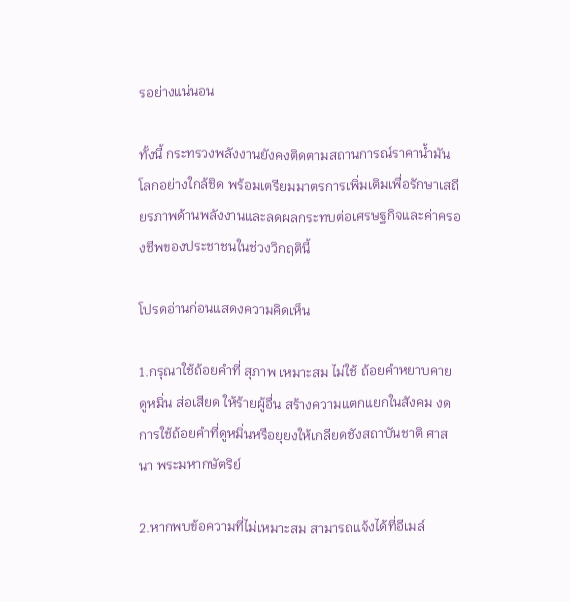รอย่างแน่นอน

ทั้งนี้ กระทรวงพลังงานยังคงติดตามสถานการณ์ราคาน้ำมันโลกอย่างใกล้ชิด พร้อมเตรียมมาตรการเพิ่มเติมเพื่อรักษาเสถียรภาพด้านพลังงานและลดผลกระทบต่อเศรษฐกิจและค่าครองชีพของประชาชนในช่วงวิกฤตินี้

โปรดอ่านก่อนแสดงความคิดเห็น

1.กรุณาใช้ถ้อยคำที่ สุภาพ เหมาะสม ไม่ใช้ ถ้อยคำหยาบคาย ดูหมิ่น ส่อเสียด ให้ร้ายผู้อื่น สร้างความแตกแยกในสังคม งดการใช้ถ้อยคำที่ดูหมิ่นหรือยุยงให้เกลียดชังสถาบันชาติ ศาสนา พระมหากษัตริย์

2.หากพบข้อความที่ไม่เหมาะสม สามารถแจ้งได้ที่อีเมล์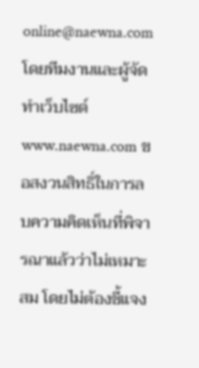online@naewna.com โดยทีมงานและผู้จัดทำเว็บไซด์ www.naewna.com ขอสงวนสิทธิ์ในการลบความคิดเห็นที่พิจารณาแล้วว่าไม่เหมาะสม โดยไม่ต้องชี้แจง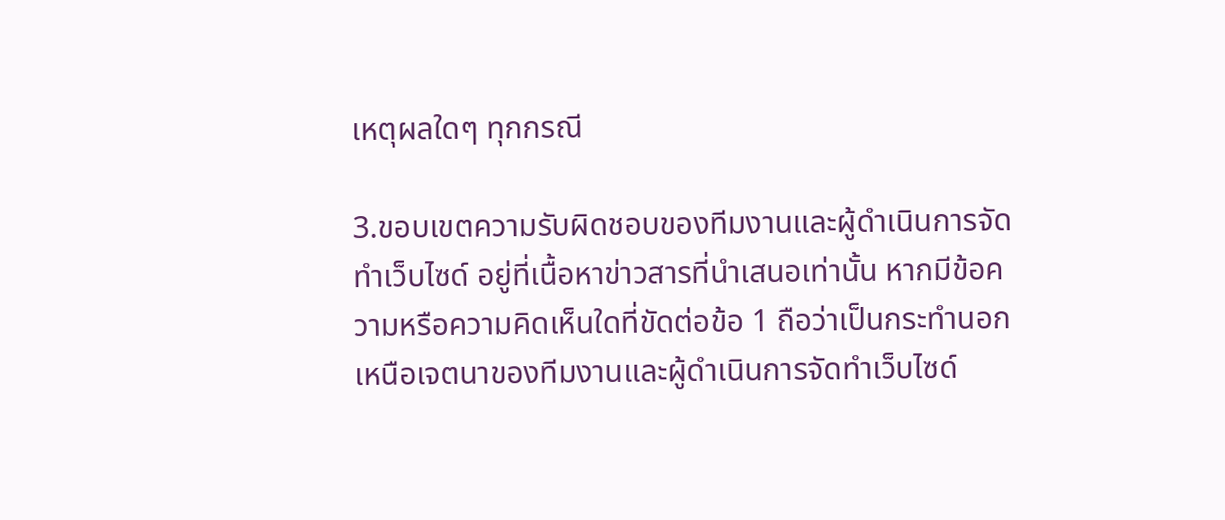เหตุผลใดๆ ทุกกรณี

3.ขอบเขตความรับผิดชอบของทีมงานและผู้ดำเนินการจัดทำเว็บไซด์ อยู่ที่เนื้อหาข่าวสารที่นำเสนอเท่านั้น หากมีข้อความหรือความคิดเห็นใดที่ขัดต่อข้อ 1 ถือว่าเป็นกระทำนอกเหนือเจตนาของทีมงานและผู้ดำเนินการจัดทำเว็บไซด์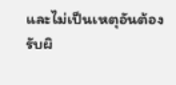และไม่เป็นเหตุอันต้องรับผิ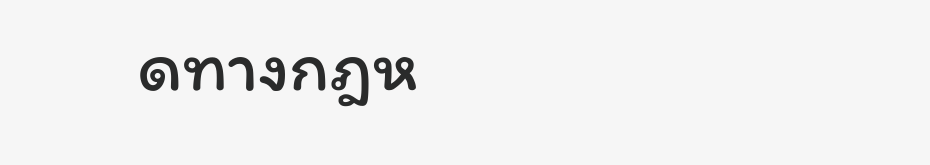ดทางกฎห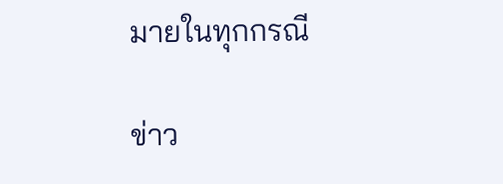มายในทุกกรณี

ข่าว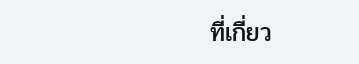ที่เกี่ยว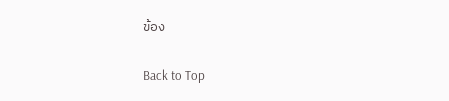ข้อง

Back to Top